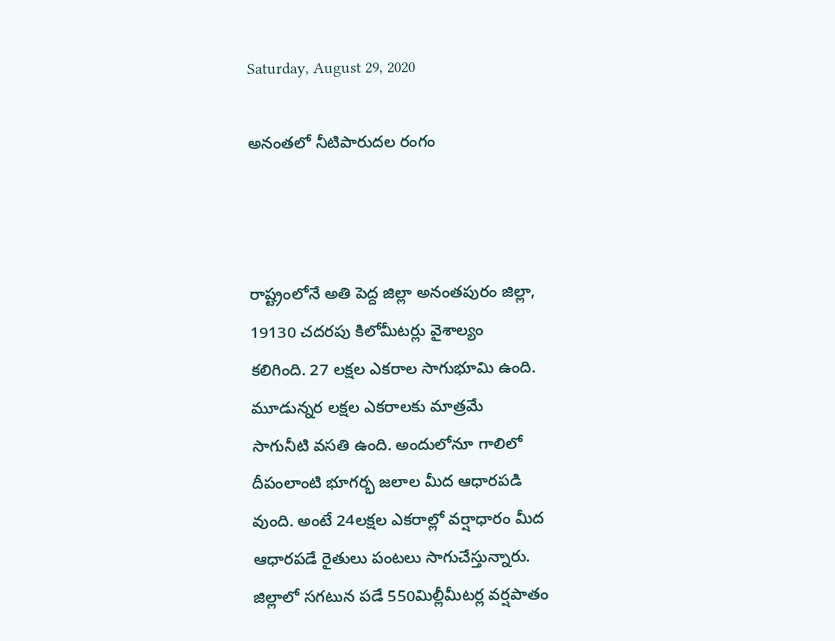Saturday, August 29, 2020

అనంతలో నీటిపారుదల రంగం



రాష్ట్రంలోనే అతి పెద్ద జిల్లా అనంతపురం జిల్లా, 19130 చదరపు కిలోమీటర్లు వైశాల్యం
కలిగింది. 27 లక్షల ఎకరాల సాగుభూమి ఉంది. మూడున్నర లక్షల ఎకరాలకు మాత్రమే
సాగునీటి వసతి ఉంది. అందులోనూ గాలిలో దీపంలాంటి భూగర్భ జలాల మీద ఆధారపడి
వుంది. అంటే 24లక్షల ఎకరాల్లో వర్షాధారం మీద ఆధారపడే రైతులు పంటలు సాగుచేస్తున్నారు.
జిల్లాలో సగటున పడే 550మిల్లీమీటర్ల వర్షపాతం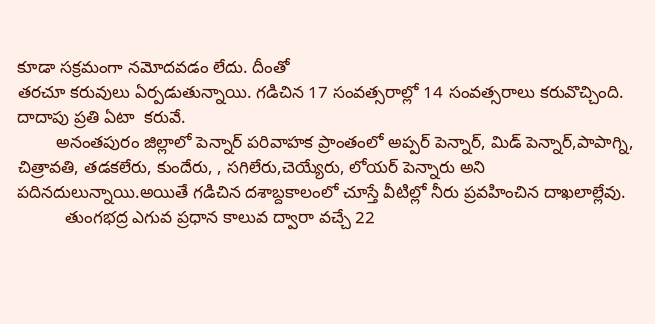కూడా సక్రమంగా నమోదవడం లేదు. దీంతో
తరచూ కరువులు ఏర్పడుతున్నాయి. గడిచిన 17 సంవత్సరాల్లో 14 సంవత్సరాలు కరువొచ్చింది.
దాదాపు ప్రతి ఏటా  కరువే.
        అనంతపురం జిల్లాలో పెన్నార్ పరివాహక ప్రాంతంలో అప్పర్ పెన్నార్, మిడ్ పెన్నార్,పాపాగ్ని,
చిత్రావతి, తడకలేరు, కుందేరు, , సగిలేరు,చెయ్యేరు, లోయర్ పెన్నారు అని పదినదులున్నాయి.అయితే గడిచిన దశాబ్దకాలంలో చూస్తే వీటిల్లో నీరు ప్రవహించిన దాఖలాల్లేవు.
          తుంగభద్ర ఎగువ ప్రధాన కాలువ ద్వారా వచ్చే 22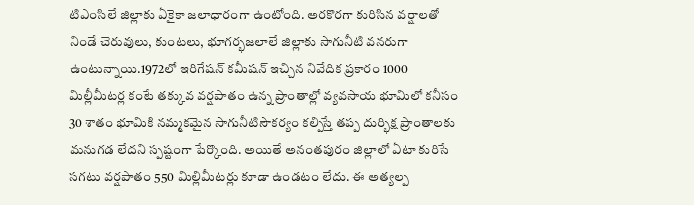టిఎంసిలే జిల్లాకు ఏకైకా జలాధారంగా ఉంటోంది. అరకొరగా కురిసిన వర్షాలతో నిండే చెరువులు, కుంటలు, భూగర్భజలాలే జిల్లాకు సాగునీటి వనరుగా ఉంటున్నాయి.1972లో ఇరిగేషన్ కమీషన్ ఇచ్చిన నివేదిక ప్రకారం 1000 మిల్లీమీటర్ల కంటే తక్కువ వర్షపాతం ఉన్న ప్రాంతాల్లో వ్యవసాయ భూమిలో కనీసం 30 శాతం భూమికి నమ్మకమైన సాగునీటిసౌకర్యం కల్పిస్తే తప్ప దుర్భిక్ష ప్రాంతాలకు మనుగడ లేదని స్పష్టంగా పేర్కొంది. అయితే అనంతపురం జిల్లాలో ఏటా కురిసే సగటు వర్షపాతం 550 మిల్లిమీటర్లు కూడా ఉండటం లేదు. ఈ అత్యల్ప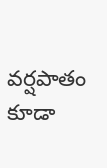వర్షపాతం కూడా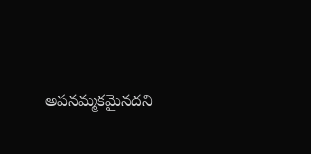అపనమ్మకమైనదని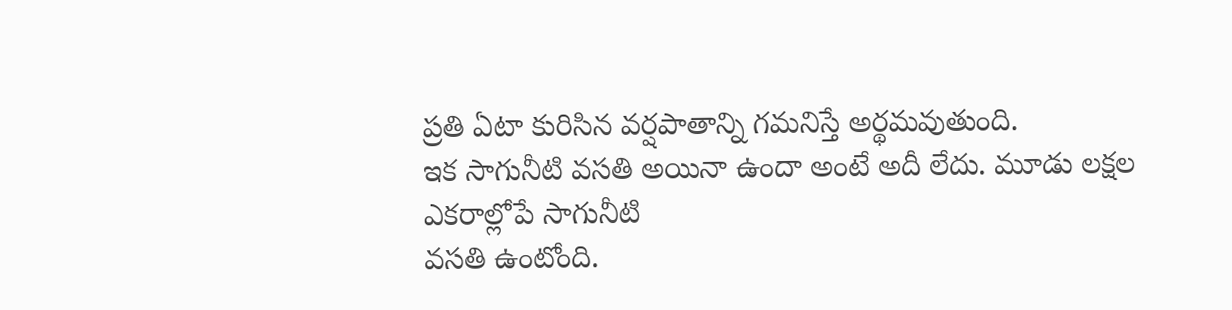ప్రతి ఏటా కురిసిన వర్షపాతాన్ని గమనిస్తే అర్థమవుతుంది.
ఇక సాగునీటి వసతి అయినా ఉందా అంటే అదీ లేదు. మూడు లక్షల ఎకరాల్లోపే సాగునీటి
వసతి ఉంటోంది.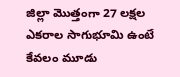జిల్లా మొత్తంగా 27 లక్షల ఎకరాల సాగుభూమి ఉంటే కేవలం మూడు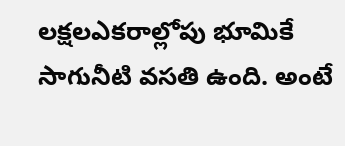లక్షలఎకరాల్లోపు భూమికే సాగునీటి వసతి ఉంది. అంటే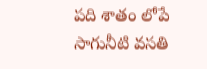పది శాతం లోపే సాగునీటి వసతి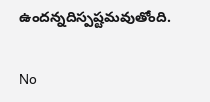ఉందన్నదిస్పష్టమవుతోంది.

No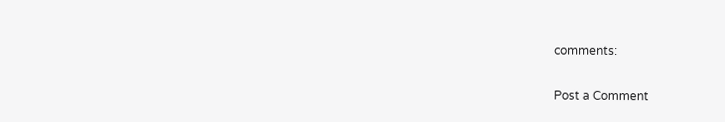comments:

Post a Comment